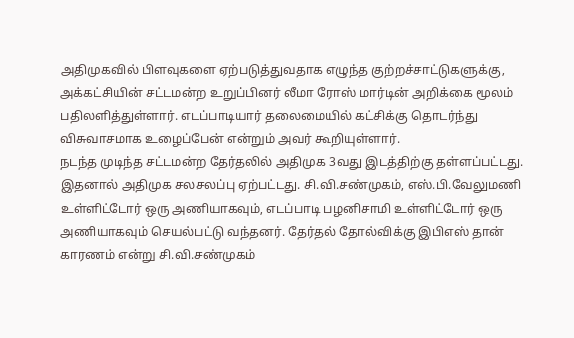அதிமுகவில் பிளவுகளை ஏற்படுத்துவதாக எழுந்த குற்றச்சாட்டுகளுக்கு, அக்கட்சியின் சட்டமன்ற உறுப்பினர் லீமா ரோஸ் மார்டின் அறிக்கை மூலம் பதிலளித்துள்ளார். எடப்பாடியார் தலைமையில் கட்சிக்கு தொடர்ந்து விசுவாசமாக உழைப்பேன் என்றும் அவர் கூறியுள்ளார்.
நடந்த முடிந்த சட்டமன்ற தேர்தலில் அதிமுக 3வது இடத்திற்கு தள்ளப்பட்டது. இதனால் அதிமுக சலசலப்பு ஏற்பட்டது. சி.வி.சண்முகம், எஸ்.பி.வேலுமணி உள்ளிட்டோர் ஒரு அணியாகவும், எடப்பாடி பழனிசாமி உள்ளிட்டோர் ஒரு அணியாகவும் செயல்பட்டு வந்தனர். தேர்தல் தோல்விக்கு இபிஎஸ் தான் காரணம் என்று சி.வி.சண்முகம்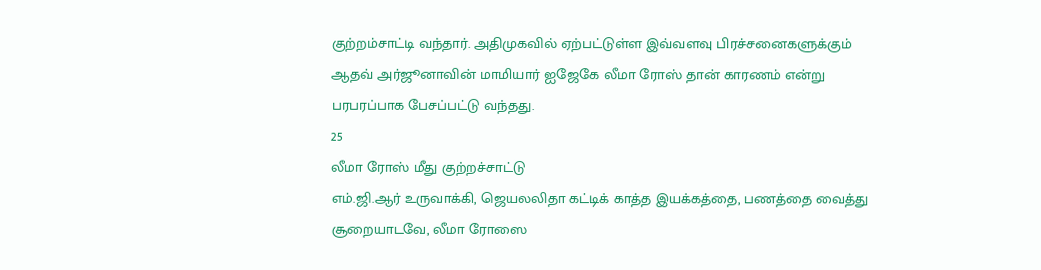குற்றம்சாட்டி வந்தார். அதிமுகவில் ஏற்பட்டுள்ள இவ்வளவு பிரச்சனைகளுக்கும் ஆதவ் அர்ஜூனாவின் மாமியார் ஐஜேகே லீமா ரோஸ் தான் காரணம் என்று பரபரப்பாக பேசப்பட்டு வந்தது.
25
லீமா ரோஸ் மீது குற்றச்சாட்டு
எம்.ஜி.ஆர் உருவாக்கி, ஜெயலலிதா கட்டிக் காத்த இயக்கத்தை, பணத்தை வைத்து சூறையாடவே, லீமா ரோஸை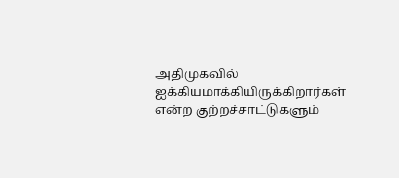அதிமுகவில் ஐக்கியமாக்கியிருக்கிறார்கள் என்ற குற்றச்சாட்டுகளும்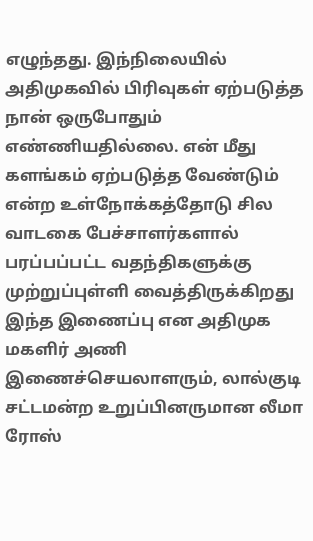எழுந்தது. இந்நிலையில் அதிமுகவில் பிரிவுகள் ஏற்படுத்த நான் ஒருபோதும் எண்ணியதில்லை. என் மீது களங்கம் ஏற்படுத்த வேண்டும் என்ற உள்நோக்கத்தோடு சில வாடகை பேச்சாளர்களால் பரப்பப்பட்ட வதந்திகளுக்கு முற்றுப்புள்ளி வைத்திருக்கிறது இந்த இணைப்பு என அதிமுக மகளிர் அணி இணைச்செயலாளரும், லால்குடி சட்டமன்ற உறுப்பினருமான லீமா ரோஸ்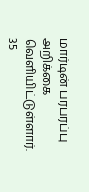மார்டின் பரபரப்பு அறிக்கை வெளியிட்டுள்ளார்.
35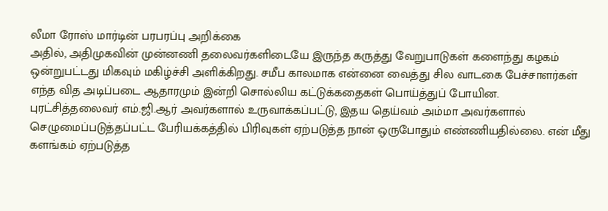லீமா ரோஸ் மார்டின் பரபரப்பு அறிக்கை
அதில், அதிமுகவின் முன்னணி தலைவர்களிடையே இருந்த கருத்து வேறுபாடுகள் களைந்து கழகம் ஒன்றுபட்டது மிகவும் மகிழ்ச்சி அளிக்கிறது. சமீப காலமாக என்னை வைத்து சில வாடகை பேச்சாளர்கள் எந்த வித அடிப்படை ஆதாரமும் இன்றி சொல்லிய கட்டுக்கதைகள் பொய்த்துப் போயின.
புரட்சித்தலைவர் எம்.ஜி.ஆர் அவர்களால் உருவாக்கப்பட்டு, இதய தெய்வம் அம்மா அவர்களால் செழுமைப்படுத்தப்பட்ட பேரியக்கத்தில் பிரிவுகள் ஏற்படுத்த நான் ஒருபோதும் எண்ணியதில்லை. என் மீது களங்கம் ஏற்படுத்த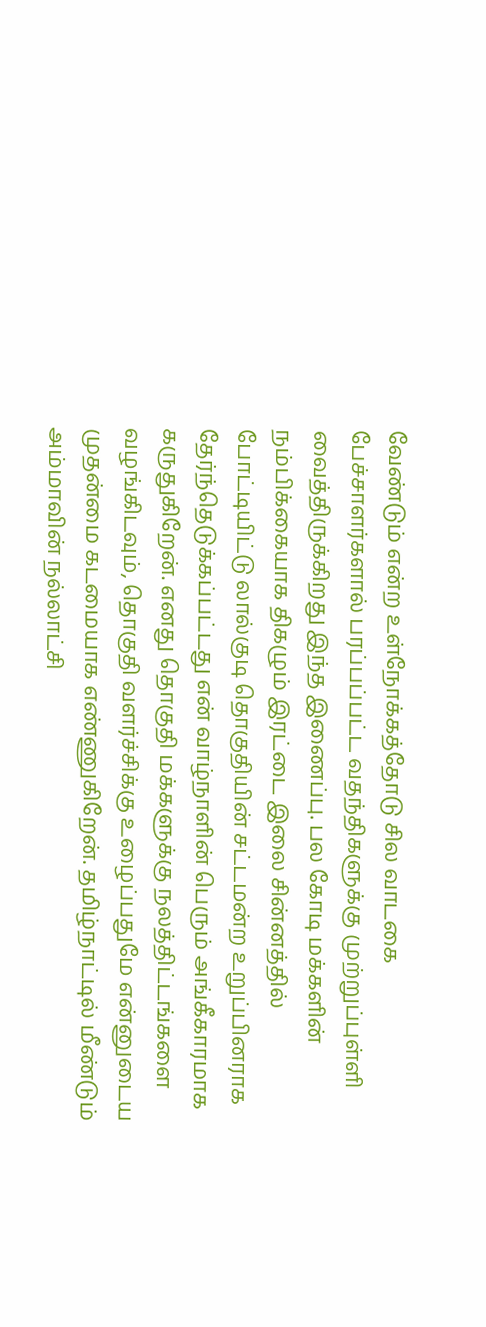வேண்டும் என்ற உள்நோக்கத்தோடு சில வாடகை பேச்சாளர்களால் பரப்பப்பட்ட வதந்திகளுக்கு முற்றுப்புள்ளி வைத்திருக்கிறது இந்த இணைப்பு. பல கோடி மக்களின் நம்பிக்கையாக திகழும் இரட்டை இலை சின்னத்தில் போட்டியிட்டு லால்குடி தொகுதியின் சட்டமன்ற உறுப்பினராக தேர்ந்தெடுக்கப்பட்டது என் வாழ்நாளின் பெரும் அங்கீகாரமாக கருதுகிறேன். எனது தொகுதி மக்களுக்கு நலத்திட்டங்களை வழங்கிடவும், தொகுதி வளர்ச்சிக்கு உழைப்பதுமே என்னுடைய முதன்மை கடமையாக எண்ணுகிறேன். தமிழ்நாட்டில் மீண்டும் அம்மாவின் நல்லாட்சி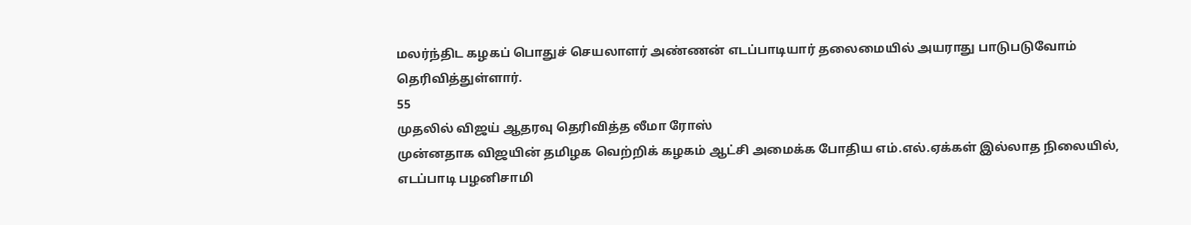மலர்ந்திட கழகப் பொதுச் செயலாளர் அண்ணன் எடப்பாடியார் தலைமையில் அயராது பாடுபடுவோம் தெரிவித்துள்ளார்.
55
முதலில் விஜய் ஆதரவு தெரிவித்த லீமா ரோஸ்
முன்னதாக விஜயின் தமிழக வெற்றிக் கழகம் ஆட்சி அமைக்க போதிய எம்.எல்.ஏக்கள் இல்லாத நிலையில், எடப்பாடி பழனிசாமி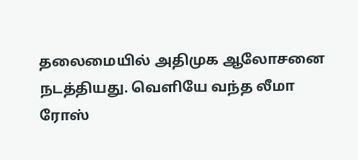தலைமையில் அதிமுக ஆலோசனை நடத்தியது. வெளியே வந்த லீமா ரோஸ்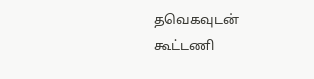தவெகவுடன் கூட்டணி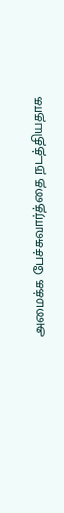அமைக்க பேச்சுவார்த்தை நடத்தியதாக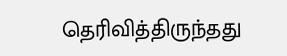தெரிவித்திருந்தது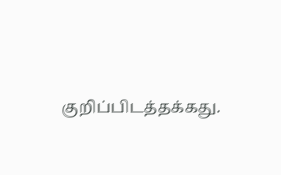குறிப்பிடத்தக்கது.